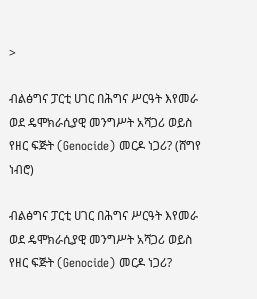>

ብልፅግና ፓርቲ ሀገር በሕግና ሥርዓት እየመራ ወደ ዴሞክራሲያዊ መንግሥት አሻጋሪ ወይስ የዘር ፍጅት (Genocide) መርዶ ነጋሪ? (ሸግየ ነብሮ)

ብልፅግና ፓርቲ ሀገር በሕግና ሥርዓት እየመራ ወደ ዴሞክራሲያዊ መንግሥት አሻጋሪ ወይስ የዘር ፍጅት (Genocide) መርዶ ነጋሪ?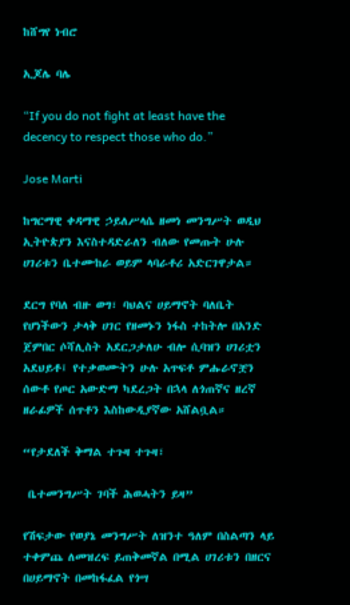ከሸግየ ነብሮ

ኢጆሌ ባሌ

“If you do not fight at least have the decency to respect those who do.”

Jose Marti

ከግርማዊ ቀዳማዊ ኃይለሥላሴ ዘመነ መንግሥት ወዲህ ኢትዮጵያን እናስተዳድራለን ብለው የመጡት ሁሉ ሀገሪቱን ቤተሙከራ ወይም ላባራቶሪ አድርገዋታል።

ደርግ የባለ ብዙ ወግ፣ ባህልና ሀይማኖት ባለቤት የሆነችውን ታላቅ ሀገር የዘመኑን ነፋስ ተከትሎ በአንድ ጀምበር ሶሻሊስት አደርጋታለሁ ብሎ ሲባዝን ሀገሪቷን አደህይቶ፤ የተቃወሙትን ሁሉ አጥፍቶ ምሑራኖቿን ሰውቶ የጦር አውድማ ካደረጋት በኋላ ለጎጠኛና ዘረኛ ዘራፊዎች ሰጥቶን እስከውዲያኛው አሸልቧል።

“የታደለች ቅማል ተጉዛ ተጉዛ፣

 ቤተመንግሥት ገባች ሕወሓትን ይዛ”

የሽፍታው የወያኔ መንግሥት ለዝንተ ዓለም በስልጣን ላይ ተቀምጨ ለመዝረፍ ይጠቅመኛል በሚል ሀገሪቱን በዘርና በሀይማኖት በመከፋፈል የጎሣ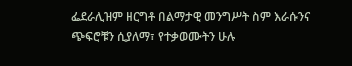ፌደራሊዝም ዘርግቶ በልማታዊ መንግሥት ስም እራሱንና ጭፍሮቹን ሲያለማ፣ የተቃወሙትን ሁሉ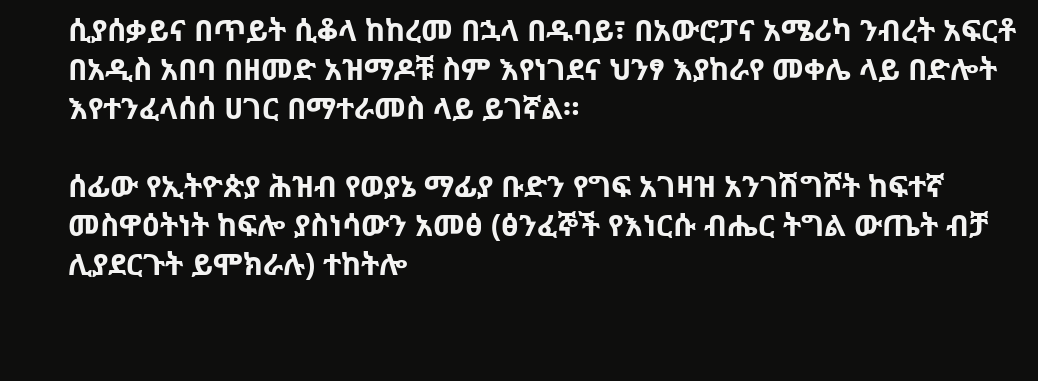ሲያሰቃይና በጥይት ሲቆላ ከከረመ በኋላ በዱባይ፣ በአውሮፓና አሜሪካ ንብረት አፍርቶ በአዲስ አበባ በዘመድ አዝማዶቹ ስም እየነገደና ህንፃ እያከራየ መቀሌ ላይ በድሎት እየተንፈላሰሰ ሀገር በማተራመስ ላይ ይገኛል።

ሰፊው የኢትዮጵያ ሕዝብ የወያኔ ማፊያ ቡድን የግፍ አገዛዝ አንገሽግሾት ከፍተኛ መስዋዕትነት ከፍሎ ያስነሳውን አመፅ (ፅንፈኞች የእነርሱ ብሔር ትግል ውጤት ብቻ ሊያደርጉት ይሞክራሉ) ተከትሎ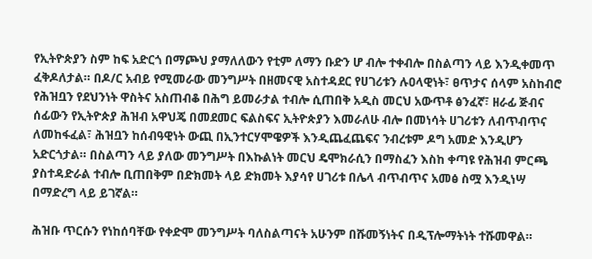የኢትዮጵያን ስም ከፍ አድርጎ በማጮህ ያማለለውን የቲም ለማን ቡድን ሆ ብሎ ተቀብሎ በስልጣን ላይ እንዲቀመጥ ፈቅዶለታል። በዶ/ር አብይ የሚመራው መንግሥት በዘመናዊ አስተዳደር የሀገሪቱን ሉዐላዊነት፣ ፀጥታና ሰላም አስከብሮ የሕዝቧን የደህንነት ዋስትና አስጠብቆ በሕግ ይመራታል ተብሎ ሲጠበቅ አዲስ መርህ አውጥቶ ፅንፈኛ፣ ዘራፊ ጅብና ሰፊውን የኢትዮጵያ ሕዝብ አዋህጄ በመደመር ፍልስፍና ኢትዮጵያን እመራለሁ ብሎ በመነሳት ሀገሪቱን ለብጥብጥና ለመከፋፈል፣ ሕዝቧን ከሰብዓዊነት ውጪ በኢንተርሃሞዌዎች እንዲጨፈጨፍና ንብረቱም ዶግ አመድ እንዲሆን አድርጎታል። በስልጣን ላይ ያለው መንግሥት በእኩልነት መርህ ዴሞክራሲን በማስፈን እስከ ቀጣዩ የሕዝብ ምርጫ ያስተዳድራል ተብሎ ቢጠበቅም በድክመት ላይ ድክመት እያሳየ ሀገሪቱ በሌላ ብጥብጥና አመፅ ስሟ እንዲነሣ በማድረግ ላይ ይገኛል።

ሕዝቡ ጥርሱን የነከሰባቸው የቀድሞ መንግሥት ባለስልጣናት አሁንም በሹመኝነትና በዲፕሎማትነት ተሹመዋል።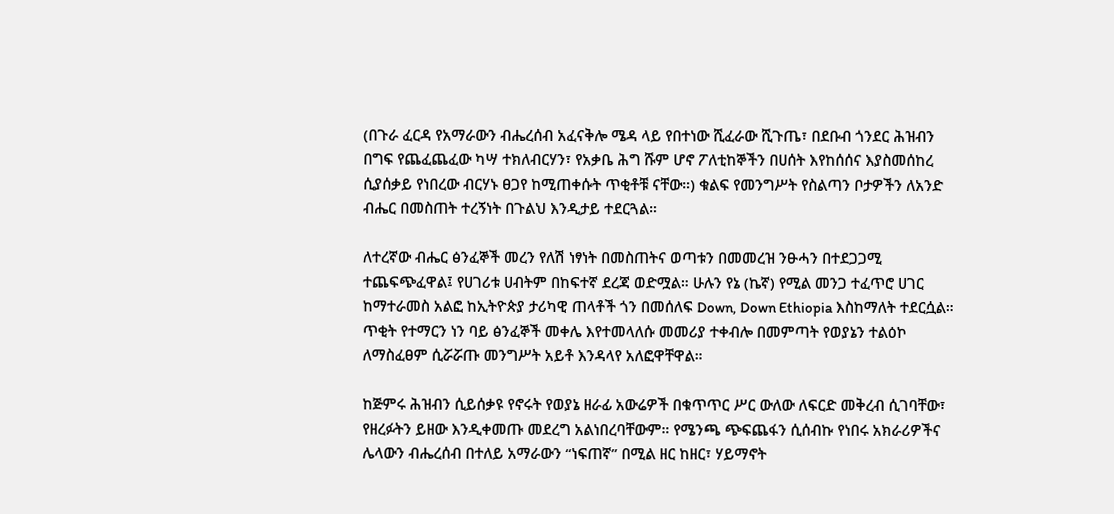(በጉራ ፈርዳ የአማራውን ብሔረሰብ አፈናቅሎ ሜዳ ላይ የበተነው ሺፈራው ሺጉጤ፣ በደቡብ ጎንደር ሕዝብን በግፍ የጨፈጨፈው ካሣ ተክለብርሃን፣ የአቃቤ ሕግ ሹም ሆኖ ፖለቲከኞችን በሀሰት እየከሰሰና እያስመሰከረ ሲያሰቃይ የነበረው ብርሃኑ ፀጋየ ከሚጠቀሱት ጥቂቶቹ ናቸው።) ቁልፍ የመንግሥት የስልጣን ቦታዎችን ለአንድ ብሔር በመስጠት ተረኝነት በጉልህ እንዲታይ ተደርጓል።

ለተረኛው ብሔር ፅንፈኞች መረን የለሽ ነፃነት በመስጠትና ወጣቱን በመመረዝ ንፁሓን በተደጋጋሚ ተጨፍጭፈዋል፤ የሀገሪቱ ሀብትም በከፍተኛ ደረጃ ወድሟል። ሁሉን የኔ (ኬኛ) የሚል መንጋ ተፈጥሮ ሀገር ከማተራመስ አልፎ ከኢትዮጵያ ታሪካዊ ጠላቶች ጎን በመሰለፍ Down, Down Ethiopia እስከማለት ተደርሷል። ጥቂት የተማርን ነን ባይ ፅንፈኞች መቀሌ እየተመላለሱ መመሪያ ተቀብሎ በመምጣት የወያኔን ተልዕኮ ለማስፈፀም ሲሯሯጡ መንግሥት አይቶ እንዳላየ አለፎዋቸዋል።

ከጅምሩ ሕዝብን ሲይሰቃዩ የኖሩት የወያኔ ዘራፊ አውሬዎች በቁጥጥር ሥር ውለው ለፍርድ መቅረብ ሲገባቸው፣ የዘረፉትን ይዘው እንዲቀመጡ መደረግ አልነበረባቸውም። የሜንጫ ጭፍጨፋን ሲሰብኩ የነበሩ አክራሪዎችና ሌላውን ብሔረሰብ በተለይ አማራውን “ነፍጠኛ” በሚል ዘር ከዘር፣ ሃይማኖት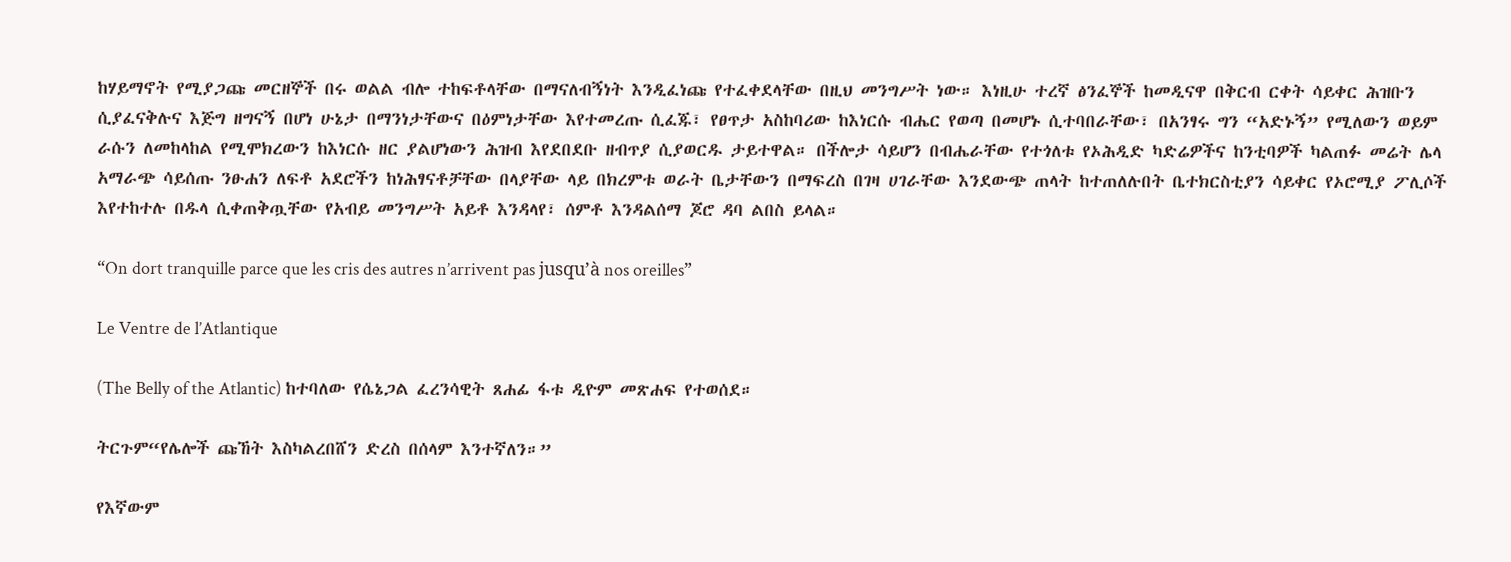ከሃይማኖት የሚያጋጩ መርዘኞች በሩ ወልል ብሎ ተከፍቶላቸው በማናለብኝነት እንዲፈነጩ የተፈቀደላቸው በዚህ መንግሥት ነው። እነዚሁ ተረኛ ፅንፈኞች ከመዲናዋ በቅርብ ርቀት ሳይቀር ሕዝቡን ሲያፈናቅሉና እጅግ ዘግናኝ በሆነ ሁኔታ በማንነታቸውና በዕምነታቸው እየተመረጡ ሲፈጁ፣ የፀጥታ አስከባሪው ከእነርሱ ብሔር የወጣ በመሆኑ ሲተባበራቸው፣ በአንፃሩ ግን “አድኑኝ” የሚለውን ወይም ራሱን ለመከላከል የሚሞክረውን ከእነርሱ ዘር ያልሆነውን ሕዝብ እየደበደቡ ዘብጥያ ሲያወርዱ ታይተዋል። በችሎታ ሳይሆን በብሔራቸው የተጎለቱ የኦሕዲድ ካድሬዎችና ከንቲባዎች ካልጠፉ መሬት ሌላ አማራጭ ሳይሰጡ ንፁሐን ለፍቶ አደሮችን ከነሕፃናቶቻቸው በላያቸው ላይ በክረምቱ ወራት ቤታቸውን በማፍረስ በገዛ ሀገራቸው እንደውጭ ጠላት ከተጠለሉበት ቤተክርስቲያን ሳይቀር የኦሮሚያ ፖሊሶች እየተከተሉ በዱላ ሲቀጠቅጧቸው የአብይ መንግሥት አይቶ እንዳላየ፣ ሰምቶ እንዳልሰማ ጆሮ ዳባ ልበስ ይላል።

“On dort tranquille parce que les cris des autres n’arrivent pas jusqu’à nos oreilles”

Le Ventre de l’Atlantique

(The Belly of the Atlantic) ከተባለው የሴኔጋል ፈረንሳዊት ጸሐፊ ፋቱ ዲዮም መጽሐፍ የተወሰደ።

ትርጉም“የሌሎች ጩኸት እስካልረበሸን ድረስ በሰላም እንተኛለን።”

የእኛውም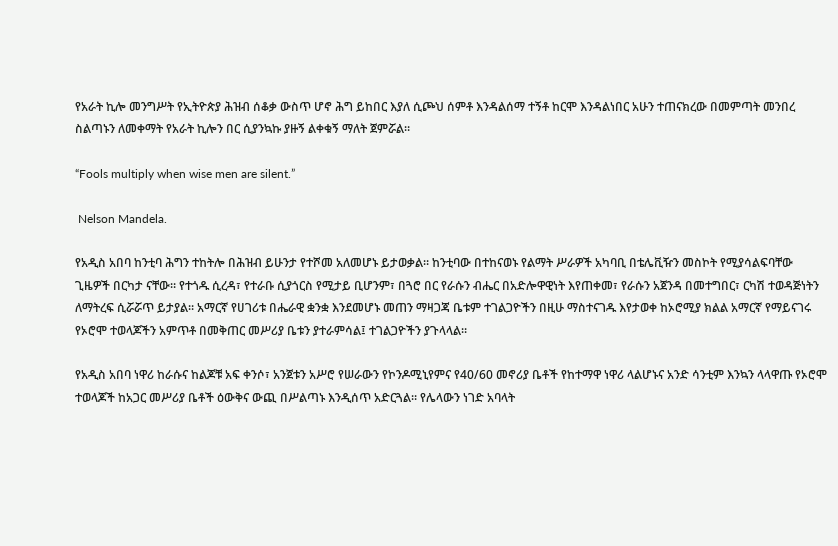የአራት ኪሎ መንግሥት የኢትዮጵያ ሕዝብ ሰቆቃ ውስጥ ሆኖ ሕግ ይከበር እያለ ሲጮህ ሰምቶ እንዳልሰማ ተኝቶ ከርሞ እንዳልነበር አሁን ተጠናክረው በመምጣት መንበረ ስልጣኑን ለመቀማት የአራት ኪሎን በር ሲያንኳኩ ያዙኝ ልቀቁኝ ማለት ጀምሯል።

“Fools multiply when wise men are silent.”

 Nelson Mandela.

የአዲስ አበባ ከንቲባ ሕግን ተከትሎ በሕዝብ ይሁንታ የተሾመ አለመሆኑ ይታወቃል። ከንቲባው በተከናወኑ የልማት ሥራዎች አካባቢ በቴሌቪዥን መስኮት የሚያሳልፍባቸው ጊዜዎች በርካታ ናቸው። የተጎዱ ሲረዳ፣ የተራቡ ሲያጎርስ የሚታይ ቢሆንም፣ በጓሮ በር የራሱን ብሔር በአድሎዋዊነት እየጠቀመ፣ የራሱን አጀንዳ በመተግበር፣ ርካሽ ተወዳጅነትን ለማትረፍ ሲሯሯጥ ይታያል። አማርኛ የሀገሪቱ በሔራዊ ቋንቋ እንደመሆኑ መጠን ማዛጋጃ ቤቱም ተገልጋዮችን በዚሁ ማስተናገዱ እየታወቀ ከኦሮሚያ ክልል አማርኛ የማይናገሩ የኦሮሞ ተወላጆችን አምጥቶ በመቅጠር መሥሪያ ቤቱን ያተራምሳል፤ ተገልጋዮችን ያጉላላል።

የአዲስ አበባ ነዋሪ ከራሱና ከልጆቹ አፍ ቀንሶ፣ አንጀቱን አሥሮ የሠራውን የኮንዶሚኒየምና የ40/60 መኖሪያ ቤቶች የከተማዋ ነዋሪ ላልሆኑና አንድ ሳንቲም እንኳን ላላዋጡ የኦሮሞ ተወላጆች ከአጋር መሥሪያ ቤቶች ዕውቅና ውጪ በሥልጣኑ እንዲሰጥ አድርጓል። የሌላውን ነገድ አባላት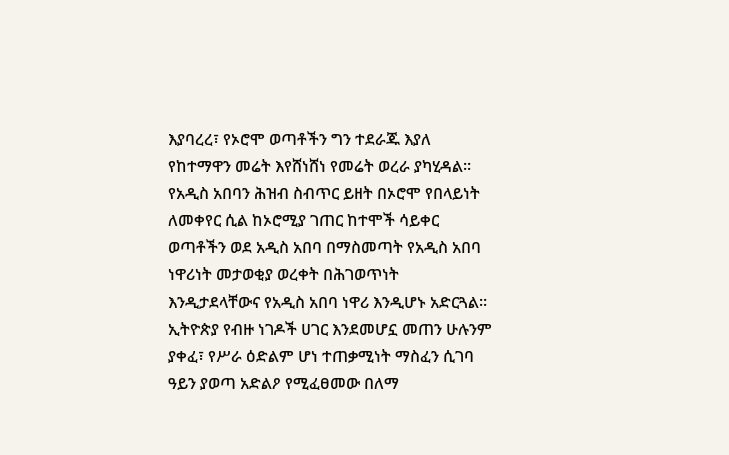እያባረረ፣ የኦሮሞ ወጣቶችን ግን ተደራጁ እያለ የከተማዋን መሬት እየሸነሸነ የመሬት ወረራ ያካሂዳል። የአዲስ አበባን ሕዝብ ስብጥር ይዘት በኦሮሞ የበላይነት ለመቀየር ሲል ከኦሮሚያ ገጠር ከተሞች ሳይቀር ወጣቶችን ወደ አዲስ አበባ በማስመጣት የአዲስ አበባ ነዋሪነት መታወቂያ ወረቀት በሕገወጥነት እንዲታደላቸውና የአዲስ አበባ ነዋሪ እንዲሆኑ አድርጓል። ኢትዮጵያ የብዙ ነገዶች ሀገር እንደመሆኗ መጠን ሁሉንም ያቀፈ፣ የሥራ ዕድልም ሆነ ተጠቃሚነት ማስፈን ሲገባ ዓይን ያወጣ አድልዖ የሚፈፀመው በለማ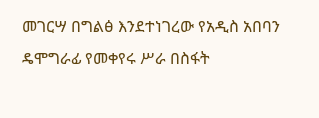መገርሣ በግልፅ እንደተነገረው የአዲስ አበባን ዴሞግራፊ የመቀየሩ ሥራ በስፋት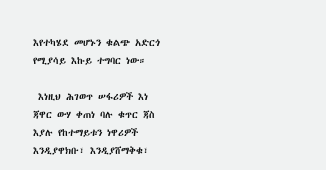እየተካሄደ መሆኑን ቁልጭ አድርጎ የሚያሳይ እኩይ ተግባር ነው።

 እነዚህ ሕገወጥ ሠፋሪዎች እነ ጃዋር ውሃ ቀጠነ ባሉ ቁጥር ጃስ እያሉ የከተማይቱን ነዋሪዎች እንዲያዋክቡ፣ እንዲያሸማቅቁ፣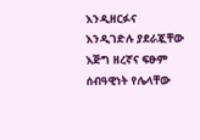እንዲዘርፉና እንዲገድሉ ያደራጇቸው እጅግ ዘረኛና ፍፁም ሰብዓዊነት የሌላቸው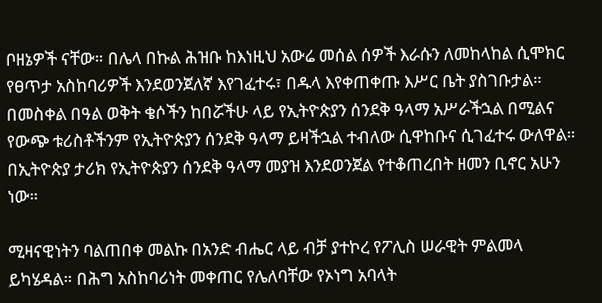ቦዘኔዎች ናቸው። በሌላ በኩል ሕዝቡ ከእነዚህ አውሬ መሰል ሰዎች እራሱን ለመከላከል ሲሞክር የፀጥታ አስከባሪዎች እንደወንጀለኛ እየገፈተሩ፣ በዱላ እየቀጠቀጡ እሥር ቤት ያስገቡታል። በመስቀል በዓል ወቅት ቄሶችን ከበሯችሁ ላይ የኢትዮጵያን ሰንደቅ ዓላማ አሥራችኋል በሚልና የውጭ ቱሪስቶችንም የኢትዮጵያን ሰንደቅ ዓላማ ይዛችኋል ተብለው ሲዋከቡና ሲገፈተሩ ውለዋል። በኢትዮጵያ ታሪክ የኢትዮጵያን ሰንደቅ ዓላማ መያዝ እንደወንጀል የተቆጠረበት ዘመን ቢኖር አሁን ነው።

ሚዛናዊነትን ባልጠበቀ መልኩ በአንድ ብሔር ላይ ብቻ ያተኮረ የፖሊስ ሠራዊት ምልመላ ይካሄዳል። በሕግ አስከባሪነት መቀጠር የሌለባቸው የኦነግ አባላት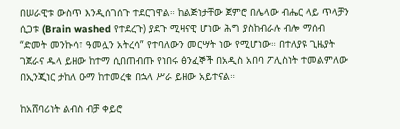በሠራዊቱ ውስጥ እንዲሰገሰጉ ተደርገዋል። ከልጅነታቸው ጀምሮ በሌላው ብሔር ላይ ጥላቻን ሲጋቱ (Brain washed የተደረጉ) ያደጉ ሚዛናዊ ሆነው ሕግ ያስከብራሉ ብሎ ማሰብ “ድመት መንኩሳ፣ ዓመሏን አትረሳ” የተባለውን መርሣት ነው የሚሆነው። በተለያዩ ጊዜያት ገጀራና ዱላ ይዘው ከተማ ሲበጠብጡ የነበሩ ፅንፈኞች በአዲስ አበባ ፖሊስነት ተመልምለው በኢንጂነር ታከለ ዑማ ከተመረቁ በኋላ ሥራ ይዘው አይተናል።

ከአሸባሪነት ልብስ ብቻ ቀይሮ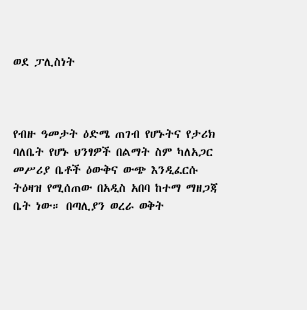ወደ ፓሊስነት



የብዙ ዓመታት ዕድሜ ጠገብ የሆኑትና የታሪክ ባለቤት የሆኑ ህንፃዎች በልማት ስም ካለአጋር መሥሪያ ቤቶች ዕውቅና ውጭ እንዲፈርሱ ትዕዛዝ የሚሰጠው በአዲስ አበባ ከተማ ማዘጋጃ ቤት ነው። በጣሊያን ወረራ ወቅት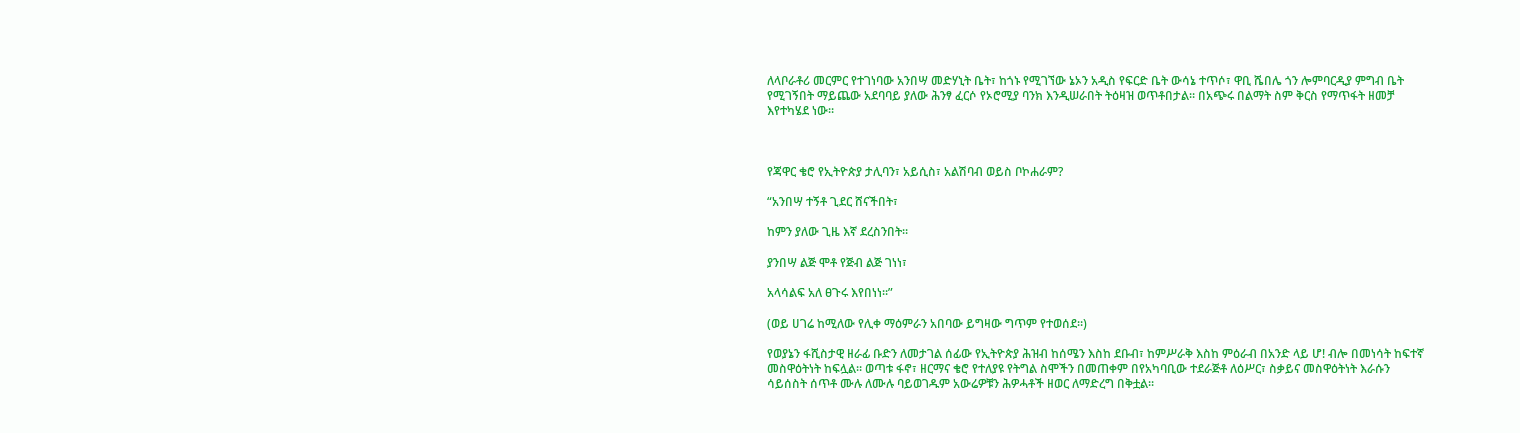ለላቦራቶሪ መርምር የተገነባው አንበሣ መድሃኒት ቤት፣ ከጎኑ የሚገኘው ኔኦን አዲስ የፍርድ ቤት ውሳኔ ተጥሶ፣ ዋቢ ሼበሌ ጎን ሎምባርዲያ ምግብ ቤት የሚገኝበት ማይጨው አደባባይ ያለው ሕንፃ ፈርሶ የኦሮሚያ ባንክ እንዲሠራበት ትዕዛዝ ወጥቶበታል። በአጭሩ በልማት ስም ቅርስ የማጥፋት ዘመቻ እየተካሄደ ነው።



የጃዋር ቄሮ የኢትዮጵያ ታሊባን፣ አይሲስ፣ አልሽባብ ወይስ ቦኮሐራም?

“አንበሣ ተኝቶ ጊደር ሸናችበት፣

ከምን ያለው ጊዜ እኛ ደረስንበት።

ያንበሣ ልጅ ሞቶ የጅብ ልጅ ገነነ፣

አላሳልፍ አለ ፀጉሩ እየበነነ።”

(ወይ ሀገሬ ከሚለው የሊቀ ማዕምራን አበባው ይግዛው ግጥም የተወሰደ።)

የወያኔን ፋሺስታዊ ዘራፊ ቡድን ለመታገል ሰፊው የኢትዮጵያ ሕዝብ ከሰሜን እስከ ደቡብ፣ ከምሥራቅ እስከ ምዕራብ በአንድ ላይ ሆ! ብሎ በመነሳት ከፍተኛ መስዋዕትነት ከፍሏል። ወጣቱ ፋኖ፣ ዘርማና ቄሮ የተለያዩ የትግል ስሞችን በመጠቀም በየአካባቢው ተደራጅቶ ለዕሥር፣ ስቃይና መስዋዕትነት እራሱን ሳይሰስት ሰጥቶ ሙሉ ለሙሉ ባይወገዱም አውሬዎቹን ሕዎሓቶች ዘወር ለማድረግ በቅቷል።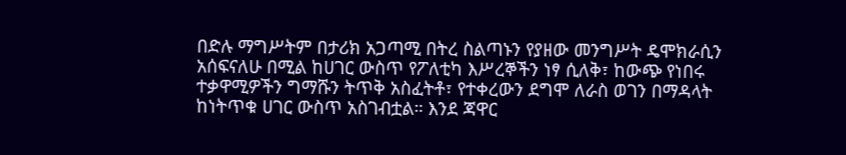በድሉ ማግሥትም በታሪክ አጋጣሚ በትረ ስልጣኑን የያዘው መንግሥት ዴሞክራሲን አሰፍናለሁ በሚል ከሀገር ውስጥ የፖለቲካ እሥረኞችን ነፃ ሲለቅ፣ ከውጭ የነበሩ ተቃዋሚዎችን ግማሹን ትጥቅ አስፈትቶ፣ የተቀረውን ደግሞ ለራስ ወገን በማዳላት ከነትጥቁ ሀገር ውስጥ አስገብቷል። እንደ ጃዋር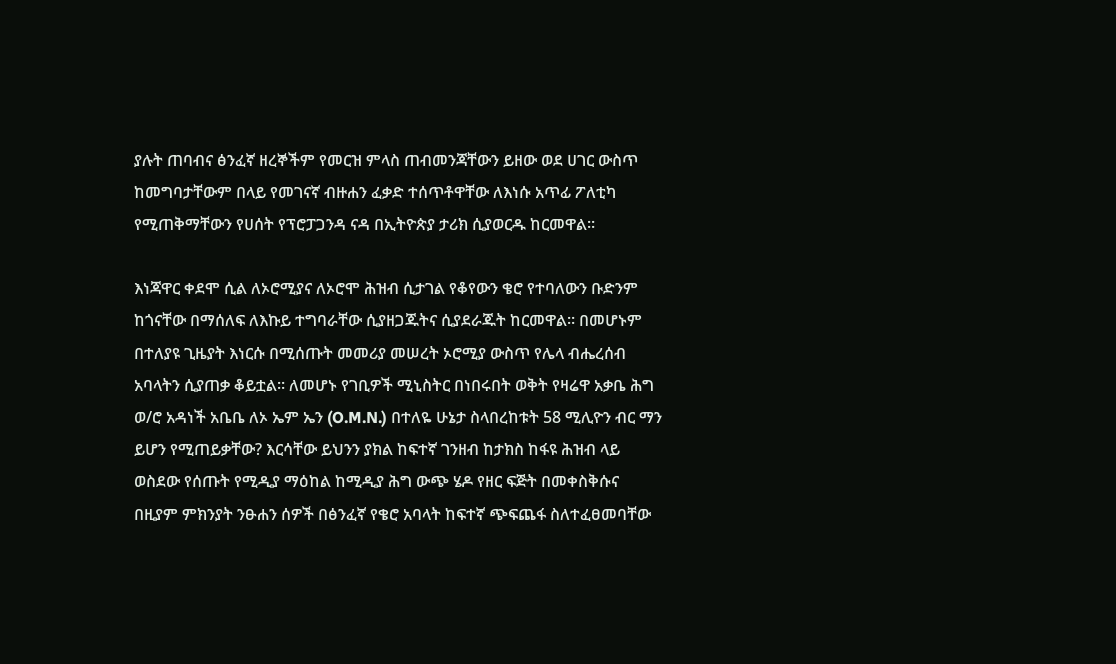ያሉት ጠባብና ፅንፈኛ ዘረኞችም የመርዝ ምላስ ጠብመንጃቸውን ይዘው ወደ ሀገር ውስጥ ከመግባታቸውም በላይ የመገናኛ ብዙሐን ፈቃድ ተሰጥቶዋቸው ለእነሱ አጥፊ ፖለቲካ የሚጠቅማቸውን የሀሰት የፕሮፓጋንዳ ናዳ በኢትዮጵያ ታሪክ ሲያወርዱ ከርመዋል።

እነጃዋር ቀደሞ ሲል ለኦሮሚያና ለኦሮሞ ሕዝብ ሲታገል የቆየውን ቄሮ የተባለውን ቡድንም ከጎናቸው በማሰለፍ ለእኩይ ተግባራቸው ሲያዘጋጁትና ሲያደራጁት ከርመዋል። በመሆኑም በተለያዩ ጊዜያት እነርሱ በሚሰጡት መመሪያ መሠረት ኦሮሚያ ውስጥ የሌላ ብሔረሰብ አባላትን ሲያጠቃ ቆይቷል። ለመሆኑ የገቢዎች ሚኒስትር በነበሩበት ወቅት የዛሬዋ አቃቤ ሕግ ወ/ሮ አዳነች አቤቤ ለኦ ኤም ኤን (O.M.N.) በተለዬ ሁኔታ ስላበረከቱት 58 ሚሊዮን ብር ማን ይሆን የሚጠይቃቸው? እርሳቸው ይህንን ያክል ከፍተኛ ገንዘብ ከታክስ ከፋዩ ሕዝብ ላይ ወስደው የሰጡት የሚዲያ ማዕከል ከሚዲያ ሕግ ውጭ ሄዶ የዘር ፍጅት በመቀስቅሱና በዚያም ምክንያት ንፁሐን ሰዎች በፅንፈኛ የቄሮ አባላት ከፍተኛ ጭፍጨፋ ስለተፈፀመባቸው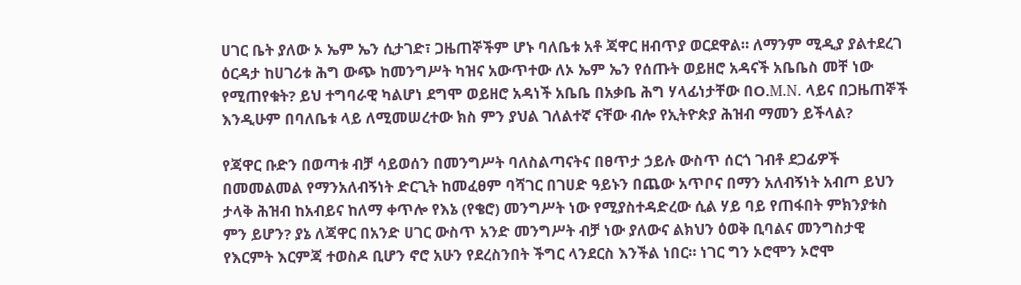ሀገር ቤት ያለው ኦ ኤም ኤን ሲታገድ፣ ጋዜጠኞችም ሆኑ ባለቤቱ አቶ ጃዋር ዘብጥያ ወርደዋል። ለማንም ሚዲያ ያልተደረገ ዕርዳታ ከሀገሪቱ ሕግ ውጭ ከመንግሥት ካዝና አውጥተው ለኦ ኤም ኤን የሰጡት ወይዘሮ አዳናች አቤቤስ መቸ ነው የሚጠየቁት? ይህ ተግባራዊ ካልሆነ ደግሞ ወይዘሮ አዳነች አቤቤ በአቃቤ ሕግ ሃላፊነታቸው በO.M.N. ላይና በጋዜጠኞች እንዲሁም በባለቤቱ ላይ ለሚመሠረተው ክስ ምን ያህል ገለልተኛ ናቸው ብሎ የኢትዮጵያ ሕዝብ ማመን ይችላል?

የጃዋር ቡድን በወጣቱ ብቻ ሳይወሰን በመንግሥት ባለስልጣናትና በፀጥታ ኃይሉ ውስጥ ሰርጎ ገብቶ ደጋፊዎች በመመልመል የማንአለብኝነት ድርጊት ከመፈፀም ባሻገር በገሀድ ዓይኑን በጨው አጥቦና በማን አለብኝነት አብጦ ይህን ታላቅ ሕዝብ ከአብይና ከለማ ቀጥሎ የእኔ (የቄሮ) መንግሥት ነው የሚያስተዳድረው ሲል ሃይ ባይ የጠፋበት ምክንያቱስ ምን ይሆን? ያኔ ለጃዋር በአንድ ሀገር ውስጥ አንድ መንግሥት ብቻ ነው ያለውና ልክህን ዕወቅ ቢባልና መንግስታዊ የእርምት እርምጃ ተወስዶ ቢሆን ኖሮ አሁን የደረስንበት ችግር ላንደርስ እንችል ነበር። ነገር ግን ኦሮሞን ኦሮሞ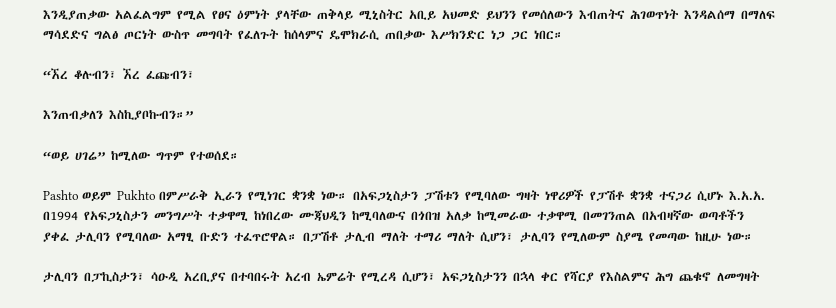እንዲያጠቃው አልፈልግም የሚል የፀና ዕምነት ያላቸው ጠቅላይ ሚኒስትር አቢይ አህመድ ይህንን የመሰለውን እብጠትና ሕገወጥነት እንዳልሰማ በማለፍ ማሳደድና ግልፅ ጦርነት ውስጥ መግባት የፈለጉት ከሰላምና ዴሞክራሲ ጠበቃው እሥክንድር ነጋ ጋር ነበር።

“ኧረ ቆሉብን፣ ኧረ ፈጩብን፣

እንጠብቃለን እስኪያቦኩብን።”

“ወይ ሀገሬ” ከሚለው ግጥም የተወሰደ።

Pashto ወይም Pukhto በምሥራቅ ኢራን የሚነገር ቋንቋ ነው። በአፍጋኒስታን ፓሽቱን የሚባለው ግዛት ነዋሪዎች የፓሽቶ ቋንቋ ተናጋሪ ሲሆኑ እ.አ.አ. በ1994 የአፍጋኒስታን መንግሥት ተቃዋሚ ከነበረው ሙጃህዲን ከሚባለውና በጎበዝ አለቃ ከሚመራው ተቃዋሚ በመገንጠል በአብዛኛው ወጣቶችን ያቀፈ ታሊባን የሚባለው አማፂ ቡድን ተፈጥሮዋል። በፓሽቶ ታሊብ ማለት ተማሪ ማለት ሲሆን፣ ታሊባን የሚለውም ስያሜ የመጣው ከዚሁ ነው።

ታሊባን በፓኪስታን፣ ሳዑዲ አረቢያና በተባበሩት አረብ ኤምሬት የሚረዳ ሲሆን፣ አፍጋኒስታንን በኋላ ቀር የሻርያ የእስልምና ሕግ ጨቁኖ ለመግዛት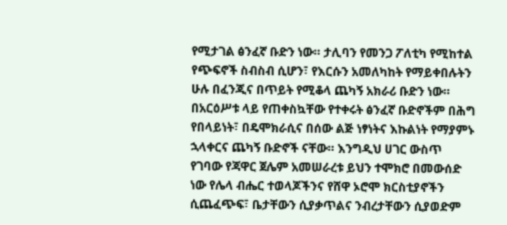የሚታገል ፅንፈኛ ቡድን ነው። ታሊባን የመንጋ ፖለቲካ የሚከተል የጭፍኖች ስብስብ ሲሆን፣ የእርሱን አመለካከት የማይቀበሉትን ሁሉ በፈንጂና በጥይት የሚቆላ ጨካኝ አክራሪ ቡድን ነው። በአርዕሥቱ ላይ የጠቀስኳቸው የተቀሩት ፅንፈኛ ቡድኖችም በሕግ የበላይነት፣ በዴሞክራሲና በሰው ልጅ ነፃነትና እኩልነት የማያምኑ ኋላቀርና ጨካኝ ቡድኖች ናቸው። እንግዲህ ሀገር ውስጥ የገባው የጃዋር ጀሌም አመሠራረቱ ይህን ተሞክሮ በመውሰድ ነው የሌላ ብሔር ተወላጆችንና የሸዋ ኦሮሞ ክርስቲያኖችን ሲጨፈጭፍ፣ ቤታቸውን ሲያቃጥልና ንብረታቸውን ሲያወድም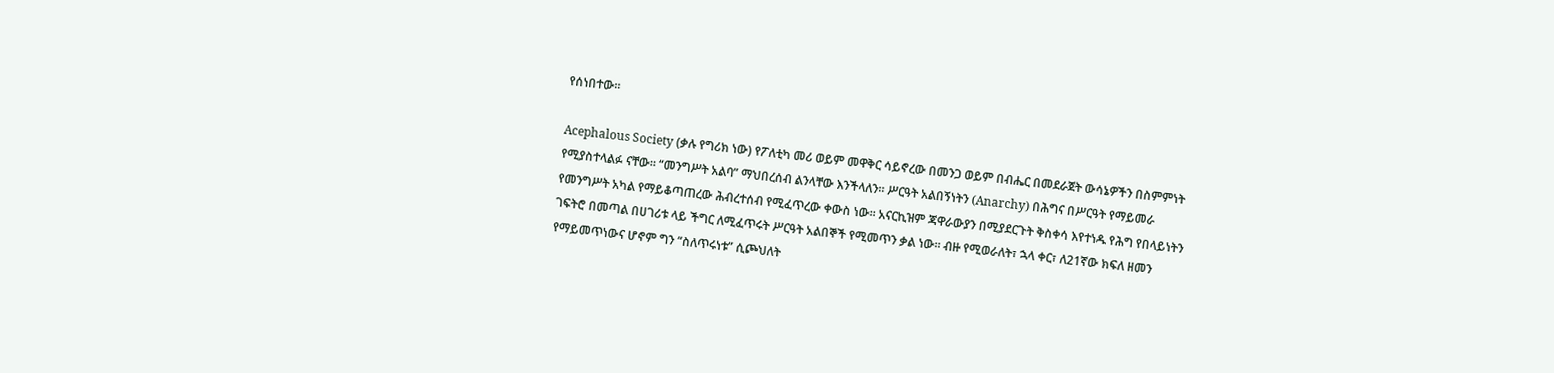የሰነበተው።

Acephalous Society (ቃሉ የግሪክ ነው) የፖለቲካ መሪ ወይም መዋቅር ሳይኖረው በመንጋ ወይም በብሔር በመደራጀት ውሳኔዎችን በስምምነት የሚያስተላልፉ ናቸው። “መንግሥት አልባ” ማህበረሰብ ልንላቸው እንችላለን። ሥርዓት አልበኝነትን (Anarchy) በሕግና በሥርዓት የማይመራ የመንግሥት አካል የማይቆጣጠረው ሕብረተሰብ የሚፈጥረው ቀውስ ነው። አናርኪዝም ጃዋራውያን በሚያደርጉት ቅስቀሳ እየተነዱ የሕግ የበላይነትን ገፍትሮ በመጣል በሀገሪቱ ላይ ችግር ለሚፈጥሩት ሥርዓት አልበኞች የሚመጥን ቃል ነው። ብዙ የሚወራለት፣ ኋላ ቀር፣ ለ21ኛው ክፍለ ዘመን የማይመጥነውና ሆኖም ግን “ስለጥሩነቱ” ሲጮህለት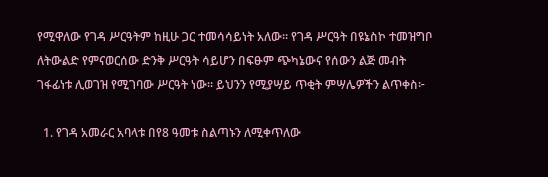የሚዋለው የገዳ ሥርዓትም ከዚሁ ጋር ተመሳሳይነት አለው። የገዳ ሥርዓት በዩኔስኮ ተመዝግቦ ለትውልድ የምናወርሰው ድንቅ ሥርዓት ሳይሆን በፍፁም ጭካኔውና የሰውን ልጅ መብት ገፋፊነቱ ሊወገዝ የሚገባው ሥርዓት ነው። ይህንን የሚያሣይ ጥቂት ምሣሌዎችን ልጥቀስ፦

  1. የገዳ አመራር አባላቱ በየ8 ዓመቱ ስልጣኑን ለሚቀጥለው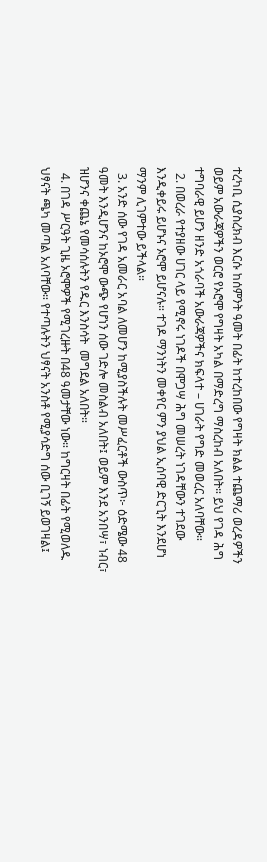ተረካቢ ሲያስረክብ እርሱ ከሰምንት ዓመት በፊት ከተረከበው የግዛት ክልል ተጨማሪ ወረዳዎችን ወይም አውራጃዎችን ወርሮ የኦሮሞ የግዛት አካል በማድረግ ማስረከብ አለበት። ይህ የገዳ ሕግ ተግባራዊ ይሆን ዘንድ አጎራባች አውራጃዎችና ክፍላተ – ሀገራት የግድ መወረር አለባቸው።
  2. በወረራ የተያዘው ሀገር ላይ የሚኖሩ ነገዶች በሞጋሣ ሕግ መሠረት ነገዳቸውን ተገደው እንዲቀይሩ ይሆኑና ኦሮሞ ይሆናሉ። ተገዶ ማንነትን መቀየር ምን ያህል ኢሰባዊ ድርጊት እንደሆነ ማንም ሊገምተው ይችላል።
  3. አንድ ሰው የገዳ አመራር አባል ለመሆን ከሚያስችሉት መሥፈርቶች ውስጥ፦ ዕድሜው 48 ዓመት እንዲሆንና ከኦሮሞ ውጭ የሆነን ሰው ገድሎ መስልብ አለበት፤ ወይም እንደ አንበሣ፣ ነብር፣ ዝሆንና ቀጨኔ የመሳሰሉትን የዱር እንስሳት  መግደል አለበት።
  4. በገዳ ሥርዓት ጊዜ ኦሮሞዎች የሚገረዙት በ48 ዓመታቸው ነው። ከግርዛት በፊት የሚወለዱ ህፃናት ጫካ መጣል አለባቸው። የተጣሉትን ህፃናት አንስቶ የሚያሳድግ ሰው ቢገኝ ይወገዛል፤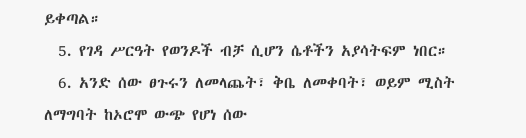ይቀጣል።
  5. የገዳ ሥርዓት የወንዶች ብቻ ሲሆን ሴቶችን አያሳትፍም ነበር።
  6. አንድ ሰው ፀጉሩን ለመላጨት፣ ቅቤ ለመቀባት፣ ወይም ሚስት ለማግባት ከኦሮሞ ውጭ የሆነ ሰው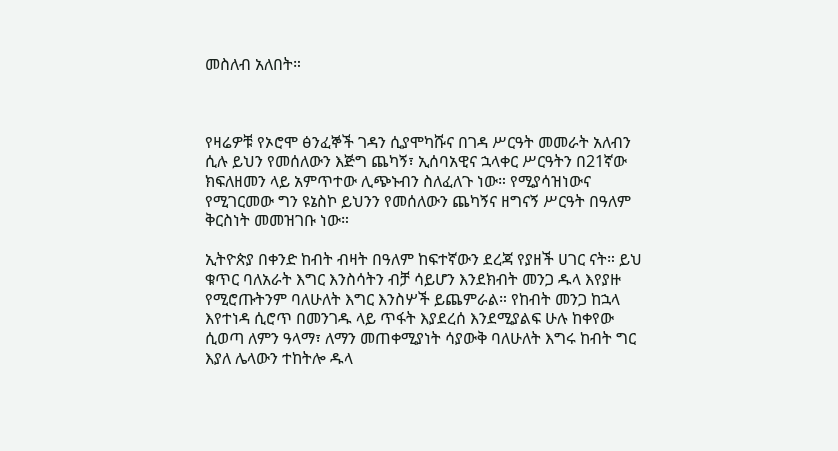መስለብ አለበት።



የዛሬዎቹ የኦሮሞ ፅንፈኞች ገዳን ሲያሞካሹና በገዳ ሥርዓት መመራት አለብን ሲሉ ይህን የመሰለውን እጅግ ጨካኝ፣ ኢሰባአዊና ኋላቀር ሥርዓትን በ21ኛው ክፍለዘመን ላይ አምጥተው ሊጭኑብን ስለፈለጉ ነው። የሚያሳዝነውና የሚገርመው ግን ዩኔስኮ ይህንን የመሰለውን ጨካኝና ዘግናኝ ሥርዓት በዓለም ቅርስነት መመዝገቡ ነው።

ኢትዮጵያ በቀንድ ከብት ብዛት በዓለም ከፍተኛውን ደረጃ የያዘች ሀገር ናት። ይህ ቁጥር ባለአራት እግር እንስሳትን ብቻ ሳይሆን እንደክብት መንጋ ዱላ እየያዙ የሚሮጡትንም ባለሁለት እግር እንስሦች ይጨምራል። የከብት መንጋ ከኋላ እየተነዳ ሲሮጥ በመንገዱ ላይ ጥፋት እያደረሰ እንደሚያልፍ ሁሉ ከቀየው ሲወጣ ለምን ዓላማ፣ ለማን መጠቀሚያነት ሳያውቅ ባለሁለት እግሩ ከብት ግር እያለ ሌላውን ተከትሎ ዱላ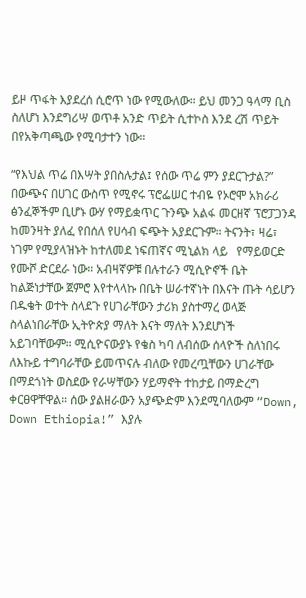ይዞ ጥፋት እያደረሰ ሲሮጥ ነው የሚውለው። ይህ መንጋ ዓላማ ቢስ ስለሆነ እንደግሪሣ ወጥቶ አንድ ጥይት ሲተኮስ እንደ ረሽ ጥይት በየአቅጣጫው የሚባታተን ነው።

“የእህል ጥሬ በእሣት ያበስሉታል፤ የሰው ጥሬ ምን ያደርጉታል?” በውጭና በሀገር ውስጥ የሚኖሩ ፕሮፌሠር ተብዬ የኦሮሞ አክራሪ ፅንፈኞችም ቢሆኑ ውሃ የማይቋጥር ጉንጭ አልፋ መርዘኛ ፕሮፓጋንዳ ከመንዛት ያለፈ የበሰለ የሀሳብ ፍጭት አያደርጉም። ትናንት፣ ዛሬ፣ ነገም የሚያላዝኑት ከተለመደ ነፍጠኛና ሚኒልክ ላይ   የማይወርድ የሙሾ ድርደራ ነው። አብዛኛዎቹ በሉተራን ሚሲዮኖች ቤት ከልጅነታቸው ጀምሮ እየተላላኩ በቤት ሠራተኛነት በእናት ጡት ሳይሆን በዱቄት ወተት ስላደጉ የሀገራቸውን ታሪክ ያስተማረ ወላጅ ስላልነበራቸው ኢትዮጵያ ማለት እናት ማለት እንደሆነች አይገባቸውም። ሚሲዮናውያኑ የቄስ ካባ ለብሰው ሰላዮች ስለነበሩ ለእኩይ ተግባራቸው ይመጥናሉ ብለው የመረጧቸውን ሀገራቸው በማደጎነት ወስደው የራሣቸውን ሃይማኖት ተከታይ በማድረግ ቀርፀዋቸዋል። ሰው ያልዘራውን አያጭድም እንደሚባለውም “Down, Down Ethiopia!” እያሉ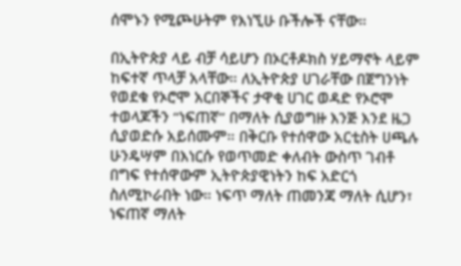ሰሞኑን የሚጮሁትም የእነኚሁ ቡችሎች ናቸው።

በኢትዮጵያ ላይ ብቻ ሳይሆን በኦርቶዶክስ ሃይማኖት ላይም ከፍተኛ ጥላቻ አላቸው። ለኢትዮጵያ ሀገራቸው በጀግንነት የወደቁ የኦሮሞ አርበኞችና ታዋቂ ሀገር ወዳድ የኦሮሞ ተወላጆችን “ነፍጠኛ” በማለት ሲያወግዙ እንጅ እንደ ዜጋ ሲያወድሱ አይሰሙም። በቅርቡ የተሰዋው አርቲስት ሀጫሉ ሁንዴሣም በእነርሱ የወጥመድ ቀለብት ውስጥ ገብቶ በግፍ የተሰዋውም ኢትዮጵያዊነትን ከፍ አድርጎ ስለሚኮራበት ነው። ነፍጥ ማለት ጠመንጃ ማለት ሲሆን፣ ነፍጠኛ ማለት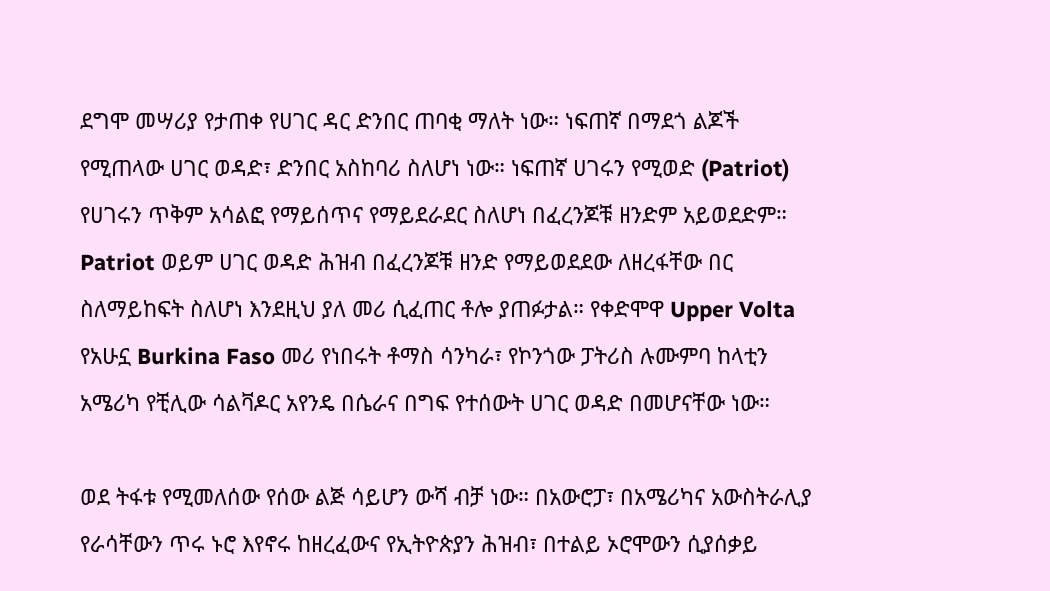ደግሞ መሣሪያ የታጠቀ የሀገር ዳር ድንበር ጠባቂ ማለት ነው። ነፍጠኛ በማደጎ ልጆች የሚጠላው ሀገር ወዳድ፣ ድንበር አስከባሪ ስለሆነ ነው። ነፍጠኛ ሀገሩን የሚወድ (Patriot) የሀገሩን ጥቅም አሳልፎ የማይሰጥና የማይደራደር ስለሆነ በፈረንጆቹ ዘንድም አይወደድም። Patriot ወይም ሀገር ወዳድ ሕዝብ በፈረንጆቹ ዘንድ የማይወደደው ለዘረፋቸው በር ስለማይከፍት ስለሆነ እንደዚህ ያለ መሪ ሲፈጠር ቶሎ ያጠፉታል። የቀድሞዋ Upper Volta የአሁኗ Burkina Faso መሪ የነበሩት ቶማስ ሳንካራ፣ የኮንጎው ፓትሪስ ሉሙምባ ከላቲን አሜሪካ የቺሊው ሳልቫዶር አየንዴ በሴራና በግፍ የተሰውት ሀገር ወዳድ በመሆናቸው ነው።

ወደ ትፋቱ የሚመለሰው የሰው ልጅ ሳይሆን ውሻ ብቻ ነው። በአውሮፓ፣ በአሜሪካና አውስትራሊያ የራሳቸውን ጥሩ ኑሮ እየኖሩ ከዘረፈውና የኢትዮጵያን ሕዝብ፣ በተልይ ኦሮሞውን ሲያሰቃይ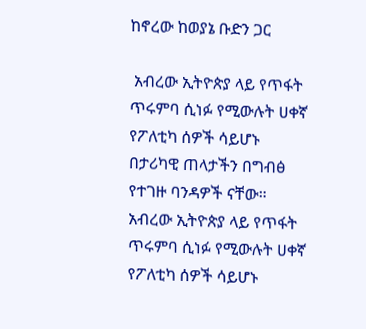ከኖረው ከወያኔ ቡድን ጋር

 አብረው ኢትዮጵያ ላይ የጥፋት ጥሩምባ ሲነፉ የሚውሉት ሀቀኛ የፖለቲካ ሰዎች ሳይሆኑ በታሪካዊ ጠላታችን በግብፅ የተገዙ ባንዳዎች ናቸው።   አብረው ኢትዮጵያ ላይ የጥፋት ጥሩምባ ሲነፉ የሚውሉት ሀቀኛ የፖለቲካ ሰዎች ሳይሆኑ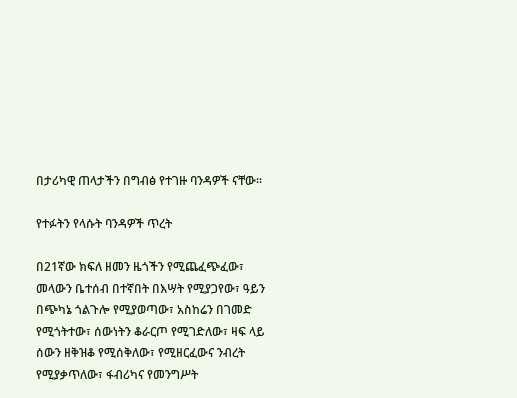በታሪካዊ ጠላታችን በግብፅ የተገዙ ባንዳዎች ናቸው።

የተፉትን የላሱት ባንዳዎች ጥረት

በ21ኛው ክፍለ ዘመን ዜጎችን የሚጨፈጭፈው፣ መላውን ቤተሰብ በተኛበት በእሣት የሚያጋየው፣ ዓይን በጭካኔ ጎልጉሎ የሚያወጣው፣ አስከሬን በገመድ የሚጎትተው፣ ሰውነትን ቆራርጦ የሚገድለው፣ ዛፍ ላይ ሰውን ዘቅዝቆ የሚሰቅለው፣ የሚዘርፈውና ንብረት የሚያቃጥለው፣ ፋብሪካና የመንግሥት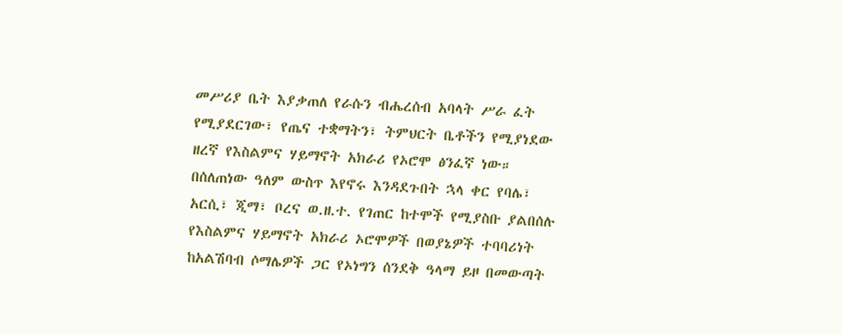መሥሪያ ቤት እያቃጠለ የራሱን ብሔረሰብ አባላት ሥራ ፈት የሚያደርገው፣ የጤና ተቋማትን፣ ትምህርት ቤቶችን የሚያነደው ዘረኛ የእስልምና ሃይማኖት አክራሪ የኦሮሞ ፅንፈኛ ነው። በሰለጠነው ዓለም ውስጥ እየኖሩ እንዳደጉበት ኋላ ቀር የባሌ፣ አርሲ፣ ጂማ፣ ቦረና ወ.ዘ.ተ. የገጠር ከተሞች የሚያስቡ ያልበሰሉ የእስልምና ሃይማኖት አክራሪ ኦሮሞዎች በወያኔዎች ተባባሪነት ከአልሽባብ ሶማሌዎች ጋር የኦነግን ሰንደቅ ዓላማ ይዞ በመውጣት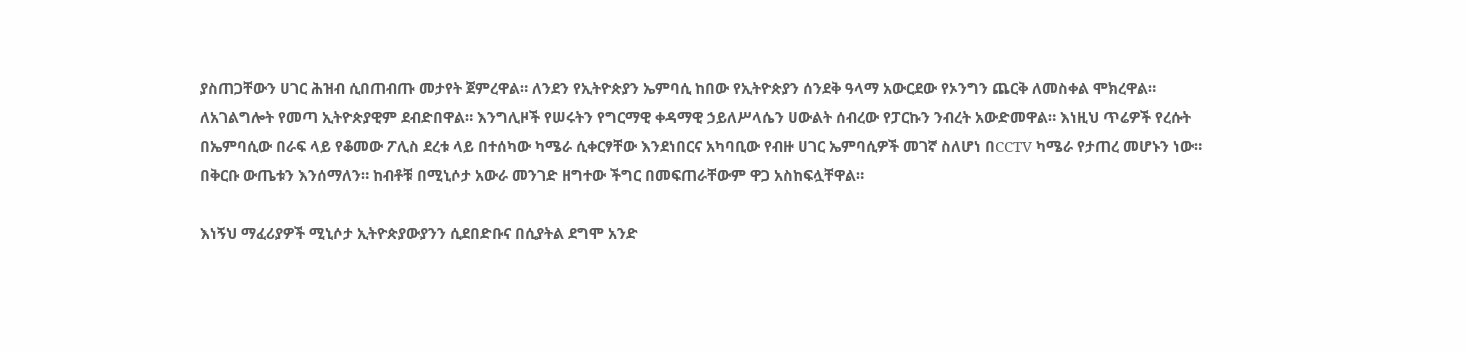ያስጠጋቸውን ሀገር ሕዝብ ሲበጠብጡ መታየት ጀምረዋል። ለንደን የኢትዮጵያን ኤምባሲ ከበው የኢትዮጵያን ሰንደቅ ዓላማ አውርደው የኦንግን ጨርቅ ለመስቀል ሞክረዋል። ለአገልግሎት የመጣ ኢትዮጵያዊም ደብድበዋል። እንግሊዞች የሠሩትን የግርማዊ ቀዳማዊ ኃይለሥላሴን ሀውልት ሰብረው የፓርኩን ንብረት አውድመዋል። እነዚህ ጥሬዎች የረሱት በኤምባሲው በራፍ ላይ የቆመው ፖሊስ ደረቱ ላይ በተሰካው ካሜራ ሲቀርፃቸው እንደነበርና አካባቢው የብዙ ሀገር ኤምባሲዎች መገኛ ስለሆነ በCCTV ካሜራ የታጠረ መሆኑን ነው። በቅርቡ ውጤቱን እንሰማለን። ከብቶቹ በሚኒሶታ አውራ መንገድ ዘግተው ችግር በመፍጠራቸውም ዋጋ አስከፍሏቸዋል።

እነኝህ ማፈሪያዎች ሚኒሶታ ኢትዮጵያውያንን ሲደበድቡና በሲያትል ደግሞ አንድ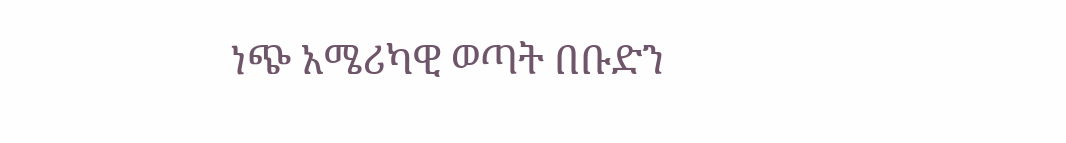ነጭ አሜሪካዊ ወጣት በቡድን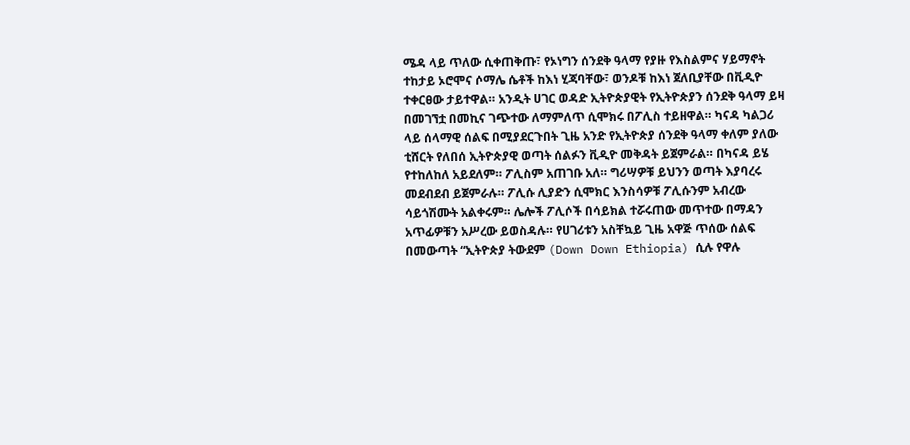ሜዳ ላይ ጥለው ሲቀጠቅጡ፣ የኦነግን ሰንደቅ ዓላማ የያዙ የእስልምና ሃይማኖት ተከታይ ኦሮሞና ሶማሌ ሴቶች ከእነ ሂጃባቸው፣ ወንዶቹ ከእነ ጀለቢያቸው በቪዲዮ ተቀርፀው ታይተዋል። አንዲት ሀገር ወዳድ ኢትዮጵያዊት የኢትዮጵያን ሰንደቅ ዓላማ ይዛ በመገኘቷ በመኪና ገጭተው ለማምለጥ ሲሞክሩ በፖሊስ ተይዘዋል። ካናዳ ካልጋሪ ላይ ሰላማዊ ሰልፍ በሚያደርጉበት ጊዜ አንድ የኢትዮጵያ ሰንደቅ ዓላማ ቀለም ያለው ቲሸርት የለበሰ ኢትዮጵያዊ ወጣት ሰልፉን ቪዲዮ መቅዳት ይጀምራል። በካናዳ ይሄ የተከለከለ አይደለም። ፖሊስም አጠገቡ አለ። ግሪሣዎቹ ይህንን ወጣት እያባረሩ መደብደብ ይጀምራሉ። ፖሊሱ ሊያድን ሲሞክር እንስሳዎቹ ፖሊሱንም አብረው ሳይጎሽሙት አልቀሩም። ሌሎች ፖሊሶች በሳይክል ተሯሩጠው መጥተው በማዳን አጥፊዎቹን አሥረው ይወስዳሉ። የሀገሪቱን አስቸኳይ ጊዜ አዋጅ ጥሰው ሰልፍ በመውጣት “ኢትዮጵያ ትውደም (Down Down Ethiopia) ሲሉ የዋሉ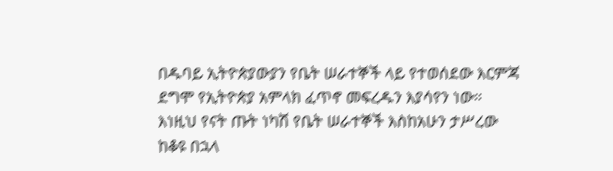በዱባይ ኢትዮጵያውያን የቤት ሠራተኞች ላይ የተወሰደው እርምጃ ደግሞ የኢትዮጵያ አምላክ ፈጥኖ መፍረዱን እያሳየን ነው። እነዚህ የናት ጡት ነካሽ የቤት ሠራተኞች እስከአሁን ታሥረው ከቆዩ በኋላ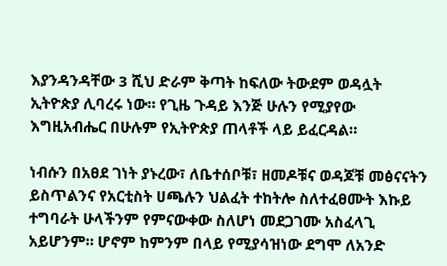እያንዳንዳቸው 3 ሺህ ድራም ቅጣት ከፍለው ትውደም ወዳሏት ኢትዮጵያ ሊባረሩ ነው። የጊዜ ጉዳይ እንጅ ሁሉን የሚያየው እግዚአብሔር በሁሉም የኢትዮጵያ ጠላቶች ላይ ይፈርዳል።

ነብሱን በአፀደ ገነት ያኑረው፣ ለቤተሰቦቹ፣ ዘመዶቹና ወዳጆቹ መፅናናትን ይስጥልንና የአርቲስት ሀጫሉን ህልፈት ተከትሎ ስለተፈፀሙት እኩይ ተግባራት ሁላችንም የምናውቀው ስለሆነ መደጋገሙ አስፈላጊ አይሆንም። ሆኖም ከምንም በላይ የሚያሳዝነው ደግሞ ለአንድ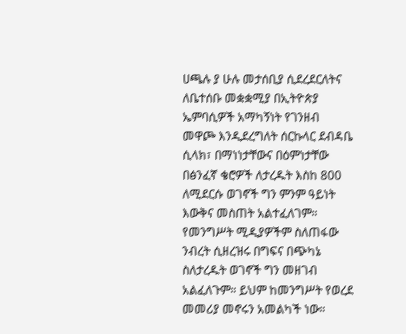ሀጫሉ ያ ሁሉ መታሰቢያ ሲደረደርለትና ለቤተሰቡ መቋቋሚያ በኢትዮጵያ ኤምባሲዎች አማካኝነት የገንዘብ መዋጮ እንዲደረግለት ሰርኩላር ደብዳቤ ሲላክ፣ በማነነታቸውና በዕምነታቸው በፅንፈኛ ቄሮዎች ለታረዱት እስከ 800 ለሚደርሱ ወገኖች ግን ምንም ዓይነት እውቅና መስጠት አልተፈለገም። የመንግሥት ሚዲያዎችም ስለጠፋው ንብረት ሲዘረዝሩ በግፍና በጭካኔ ስለታረዱት ወገኖች ግን መዘገብ አልፈለጉም። ይህም ከመንግሥት የወረደ መመሪያ መኖሩን አመልካች ነው።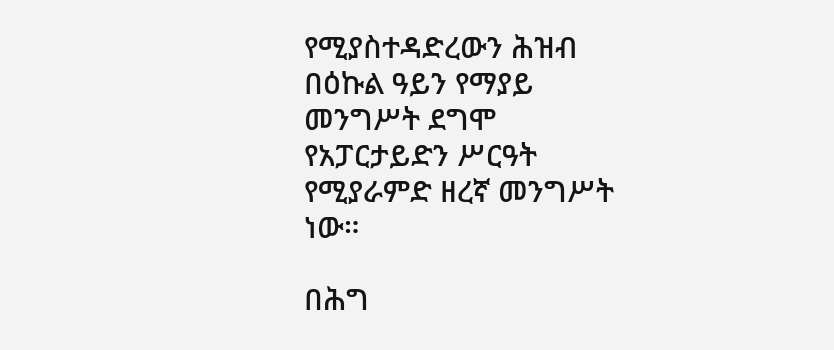የሚያስተዳድረውን ሕዝብ በዕኩል ዓይን የማያይ መንግሥት ደግሞ የአፓርታይድን ሥርዓት የሚያራምድ ዘረኛ መንግሥት ነው።

በሕግ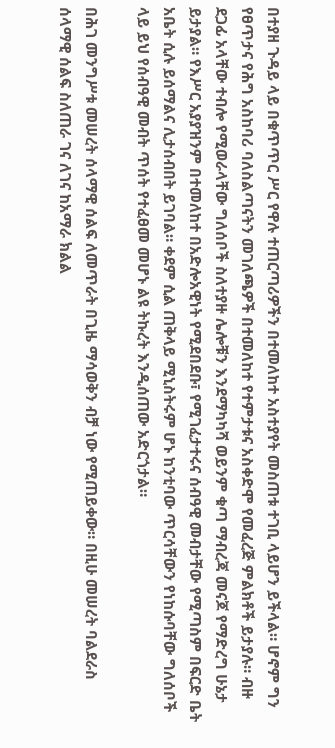በተያዘ ጉዳይ ላይ በቁጥጥር ሥር የዋሉ ተጠርጣሪዎችን በተመለከተ አስተያየት መስጠቱ ተገቢ ላይሆን ይችላል። ሆኖም ግን የፀጥታና የሕግ አስከባሪ ባለስልጣናትን መገለጫዎች በተመለከተ የተምታቱና አስቀድሞ የመፈረጅ ምልክቶች ይታያሉ። ብዙ ደጋፊ አላቸው ተብሎ የሚወራላቸው ግለሰቦች ስለተያዙ ሌሎቹን እንደማካካሻ ወይንም ቁጣ ማብረጃ መናጆ የማድረግ ሁኔታ ይታያል። የእሥር አያያዝንም በተመለከተ በአድሎአዊነት የሚደበደቡ፣ የሚገፈታተሩና ሰብዓዊ መብታቸው የሚጣስም በፍርድ ቤት አቤት ሲሉ ይሰማልና ሊታሰብበት ይገባል። ቀደም ሲል ጠቅላይ ሚኒስትሩም ሆኑ ከንቲባው ጥርሳቸውን የነከሱባቸው ግለሰቦች ላይ ይህ የሰብዓዊ መብት ጥሰት የተፈፀመ መሆኑ ልዩ ትኩረት እንዲሰጠው አድርጎታል።

በሕገ መንግሥቱ መሠረት ሰላማዊ ሰልፍ ለመጥራት በጊዜ ማሳወቅን ብቻ ነው የሚጠይቀው። በዚሁ መሠረት ባልደራስ ሰላማዊ ሰልፍ ስለጠራ ገና ለገና ከአማራ ክልል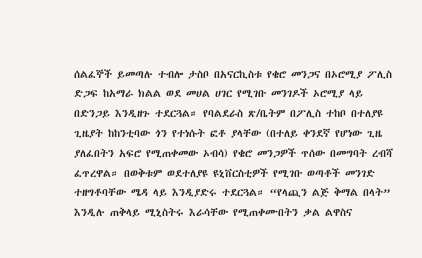ሰልፈኞች ይመጣሉ ተብሎ ታስቦ በአናርኪስቱ የቄሮ መንጋና በኦሮሚያ ፖሊስ ድጋፍ ከአማራ ክልል ወደ መሀል ሀገር የሚገቡ መንገዶች ኦሮሚያ ላይ በድንጋይ እንዲዘጉ ተደርጓል። የባልደራስ ጽ/ቤትም በፖሊስ ተከቦ በተለያዩ ጊዜያት ከከንቲባው ጎን የተነሱት ፎቶ ያላቸው (በተለይ ቀንደኛ የሆነው ጊዜ ያለፈበትን አፍሮ የሚጠቀመው ኦብሳ) የቄሮ መንጋዎች ጥሰው በመግባት ረብሻ ፈጥረዋል። በወቅቱም ወደተለያዩ ዩኒቨርስቲዎች የሚገቡ ወጣቶች መንገድ ተዘግቶባቸው ሜዳ ላይ እንዲያድሩ ተደርጓል። “የላጪን ልጅ ቅማል በላት” እንዲሉ ጠቅላይ ሚኒስትሩ እራሳቸው የሚጠቀሙበትን ቃል ልዋስና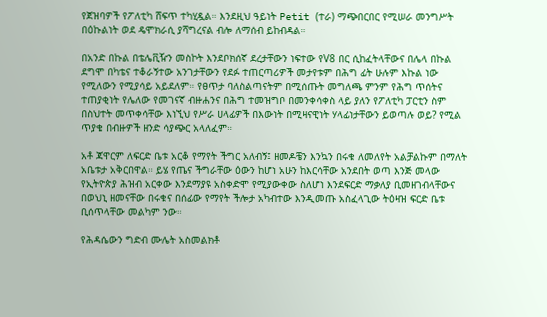የጀዝባዎች የፖለቲካ ሸፍጥ ተካሂዷል። እንደዚህ ዓይነት Petit (ተራ) ማጭበርበር የሚሠራ መንግሥት በዕኩልነት ወደ ዴሞክራሲ ያሻግረናል ብሎ ለማሰብ ይከብዳል።

በአንድ በኩል በቴሌቪዥን መስኮት እንደቦክሰኛ ደረታቸውን ነፍተው የV8 በር ሲከፈትላቸውና በሌላ በኩል ደግሞ በካቴና ተቆራኝተው አንገታቸውን የደፉ ተጠርጣሪዎች መታየቱም በሕግ ፊት ሁሉም እኩል ነው የሚለውን የሚያሳይ አይደለም። የፀጥታ ባለስልጣናትም በሚሰጡት መግለጫ ምንም የሕግ ጥሰትና ተጠያቂነት የሌለው የመገናኛ ብዙሐንና በሕግ ተመዝግቦ በመንቀሳቀስ ላይ ያለን የፖለቲካ ፓርቲን ስም በስህተት መጥቀሳቸው እነኚህ የሥራ ሀላፊዎች በእውነት በሚዛናዊነት ሃላፊነታቸውን ይወጣሉ ወይ? የሚል ጥያቄ በብዙዎች ዘንድ ሳያጭር አላለፈም።

አቶ ጃዋርም ለፍርድ ቤቱ አርቆ የማየት ችግር አለብኝ፤ ዘመዶቼን እንኳን በሩቁ ለመለየት አልቻልኩም በማለት አቤቱታ አቅርበዋል። ይሄ የጤና ችግራቸው ዕውን ከሆነ አሁን ከእርሳቸው አንደበት ወጣ እንጅ መላው የኢትዮጵያ ሕዝብ አርቀው እንደማያዩ አስቀድሞ የሚያውቀው ስለሆነ እንደፍርድ ማቃለያ ቢመዘገብላቸውና በወህኒ ዘመናቸው በሩቁና በሰፊው የማየት ችሎታ አካብተው እንዲመጡ አስፈላጊው ትዕዛዝ ፍርድ ቤቱ ቢሰጥላቸው መልካም ንው።

የሕዳሴውን ግድብ ሙሌት አስመልክቶ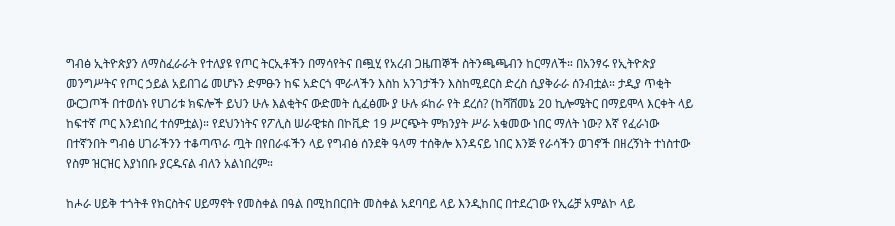ግብፅ ኢትዮጵያን ለማስፈራራት የተለያዩ የጦር ትርኢቶችን በማሳየትና በጯሂ የአረብ ጋዜጠኞች ስትንጫጫብን ከርማለች። በአንፃሩ የኢትዮጵያ መንግሥትና የጦር ኃይል አይበገሬ መሆኑን ድምፁን ከፍ አድርጎ ሞራላችን እስከ አንገታችን እስከሚደርስ ድረስ ሲያቅራራ ሰንብቷል። ታዲያ ጥቂት ውርጋጦች በተወሰኑ የሀገሪቱ ክፍሎች ይህን ሁሉ እልቂትና ውድመት ሲፈፅሙ ያ ሁሉ ፉከራ የት ደረሰ? (ከሻሸመኔ 20 ኪሎሜትር በማይሞላ እርቀት ላይ ከፍተኛ ጦር እንደነበረ ተሰምቷል)። የደህንነትና የፖሊስ ሠራዊቱስ በኮቪድ 19 ሥርጭት ምክንያት ሥራ አቁመው ነበር ማለት ነው? እኛ የፈራነው በተኛንበት ግብፅ ሀገራችንን ተቆጣጥራ ጧት በየበራፋችን ላይ የግብፅ ሰንደቅ ዓላማ ተሰቅሎ እንዳናይ ነበር እንጅ የራሳችን ወገኖች በዘረኝነት ተነስተው የስም ዝርዝር እያነበቡ ያርዱናል ብለን አልነበረም።

ከሖራ ሀይቅ ተጎትቶ የክርስትና ሀይማኖት የመስቀል በዓል በሚከበርበት መስቀል አደባባይ ላይ እንዲከበር በተደረገው የኢሬቻ አምልኮ ላይ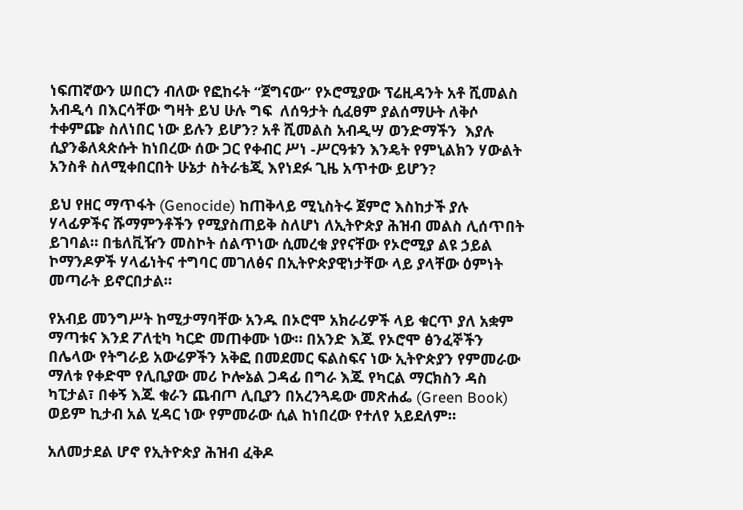ነፍጠኛውን ሠበርን ብለው የፎከሩት “ጀግናው” የኦሮሚያው ፕሬዚዳንት አቶ ሺመልስ አብዲሳ በእርሳቸው ግዛት ይህ ሁሉ ግፍ  ለሰዓታት ሲፈፀም ያልሰማሁት ለቅሶ ተቀምጬ ስለነበር ነው ይሉን ይሆን? አቶ ሺመልስ አብዲሣ ወንድማችን  እያሉ ሲያንቆለጳጵሱት ከነበረው ሰው ጋር የቀብር ሥነ -ሥርዓቱን እንዴት የምኒልክን ሃውልት አንስቶ ስለሚቀበርበት ሁኔታ ስትራቴጂ እየነደፉ ጊዜ አጥተው ይሆን?

ይህ የዘር ማጥፋት (Genocide) ከጠቅላይ ሚኒስትሩ ጀምሮ እስከታች ያሉ ሃላፊዎችና ሹማምንቶችን የሚያስጠይቅ ስለሆነ ለኢትዮጵያ ሕዝብ መልስ ሊሰጥበት ይገባል። በቴለቪዥን መስኮት ሰልጥነው ሲመረቁ ያየናቸው የኦሮሚያ ልዩ ኃይል ኮማንዶዎች ሃላፊነትና ተግባር መገለፅና በኢትዮጵያዊነታቸው ላይ ያላቸው ዕምነት መጣራት ይኖርበታል።

የአብይ መንግሥት ከሚታማባቸው አንዱ በኦሮሞ አክራሪዎች ላይ ቁርጥ ያለ አቋም ማጣቱና እንደ ፖለቲካ ካርድ መጠቀሙ ነው። በአንድ እጁ የኦሮሞ ፅንፈኞችን በሌላው የትግራይ አውሬዎችን አቅፎ በመደመር ፍልስፍና ነው ኢትዮጵያን የምመራው ማለቱ የቀድሞ የሊቢያው መሪ ኮሎኔል ጋዳፊ በግራ እጁ የካርል ማርክስን ዳስ ካፒታል፣ በቀኝ እጁ ቁራን ጨብጦ ሊቢያን በአረንጓዴው መጽሐፌ (Green Book) ወይም ኪታብ አል ሂዳር ነው የምመራው ሲል ከነበረው የተለየ አይደለም።

አለመታደል ሆኖ የኢትዮጵያ ሕዝብ ፈቅዶ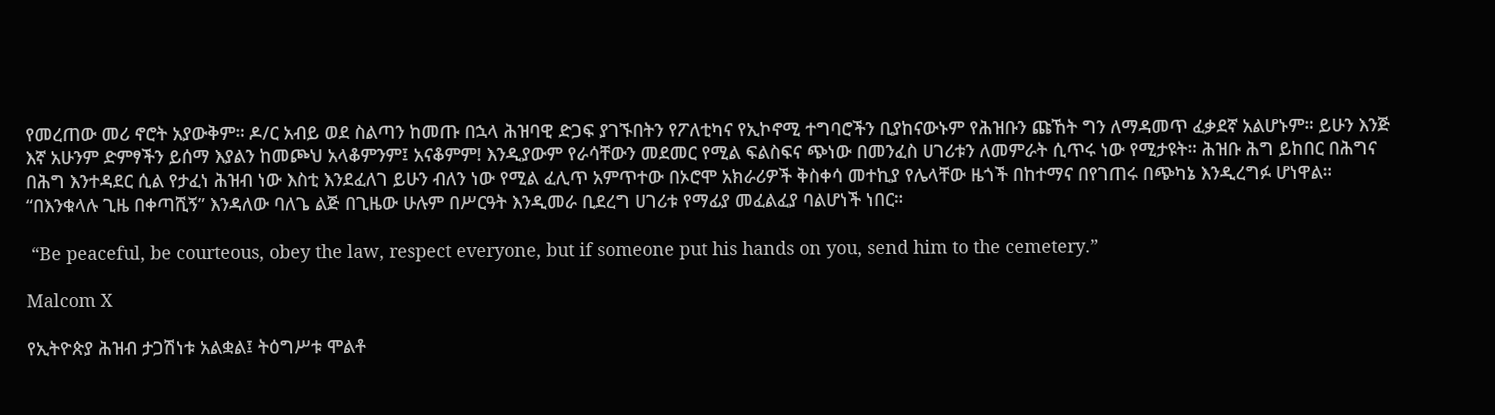የመረጠው መሪ ኖሮት አያውቅም። ዶ/ር አብይ ወደ ስልጣን ከመጡ በኋላ ሕዝባዊ ድጋፍ ያገኙበትን የፖለቲካና የኢኮኖሚ ተግባሮችን ቢያከናውኑም የሕዝቡን ጩኸት ግን ለማዳመጥ ፈቃደኛ አልሆኑም። ይሁን እንጅ እኛ አሁንም ድምፃችን ይሰማ እያልን ከመጮህ አላቆምንም፤ አናቆምም! እንዲያውም የራሳቸውን መደመር የሚል ፍልስፍና ጭነው በመንፈስ ሀገሪቱን ለመምራት ሲጥሩ ነው የሚታዩት። ሕዝቡ ሕግ ይከበር በሕግና በሕግ እንተዳደር ሲል የታፈነ ሕዝብ ነው እስቲ እንደፈለገ ይሁን ብለን ነው የሚል ፈሊጥ አምጥተው በኦሮሞ አክራሪዎች ቅስቀሳ መተኪያ የሌላቸው ዜጎች በከተማና በየገጠሩ በጭካኔ እንዲረግፉ ሆነዋል። “በእንቁላሉ ጊዜ በቀጣሺኝ” እንዳለው ባለጌ ልጅ በጊዜው ሁሉም በሥርዓት እንዲመራ ቢደረግ ሀገሪቱ የማፊያ መፈልፈያ ባልሆነች ነበር።

 “Be peaceful, be courteous, obey the law, respect everyone, but if someone put his hands on you, send him to the cemetery.”

Malcom X

የኢትዮጵያ ሕዝብ ታጋሽነቱ አልቋል፤ ትዕግሥቱ ሞልቶ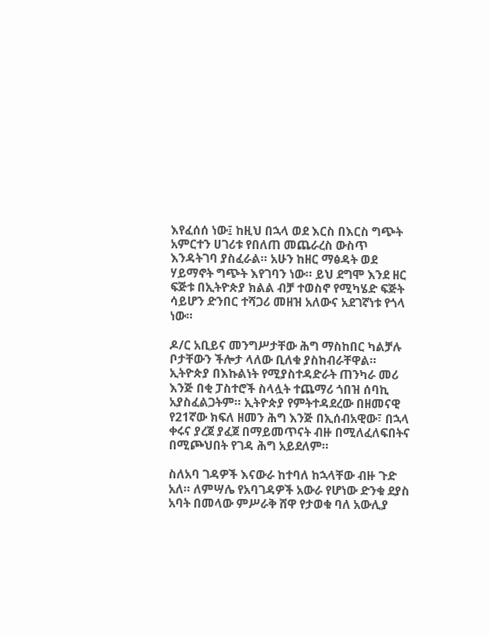እየፈሰሰ ነው፤ ከዚህ በኋላ ወደ እርስ በእርስ ግጭት አምርተን ሀገሪቱ የበለጠ መጨራረስ ውስጥ እንዳትገባ ያስፈራል። አሁን ከዘር ማፅዳት ወደ ሃይማኖት ግጭት እየገባን ነው። ይህ ደግሞ እንደ ዘር ፍጅቱ በኢትዮጵያ ክልል ብቻ ተወስኖ የሚካሄድ ፍጅት ሳይሆን ድንበር ተሻጋሪ መዘዝ አለውና አደገኛነቱ የጎላ ነው።

ዶ/ር አቢይና መንግሥታቸው ሕግ ማስከበር ካልቻሉ ቦታቸውን ችሎታ ላለው ቢለቁ ያስከብራቸዋል። ኢትዮጵያ በእኩልነት የሚያስተዳድራት ጠንካራ መሪ እንጅ በቂ ፓስተሮች ስላሏት ተጨማሪ ጎበዝ ሰባኪ አያስፈልጋትም። ኢትዮጵያ የምትተዳደረው በዘመናዊ የ21ኛው ክፍለ ዘመን ሕግ እንጅ በኢሰብአዊው፣ በኋላ ቀሩና ያረጀ ያፈጀ በማይመጥናት ብዙ በሚለፈለፍበትና በሚጮህበት የገዳ ሕግ አይደለም።

ስለአባ ገዳዎች እናውራ ከተባለ ከኋላቸው ብዙ ጉድ አለ። ለምሣሌ የአባገዳዎች አውራ የሆነው ድንቁ ደያስ አባት በመላው ምሥራቅ ሸዋ የታወቁ ባለ አውሊያ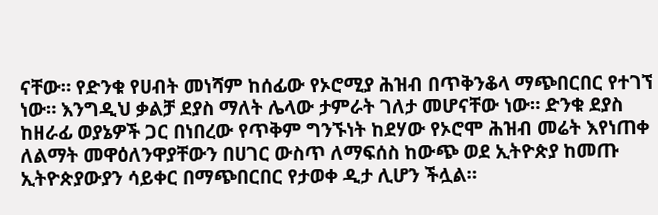ናቸው። የድንቁ የሀብት መነሻም ከሰፊው የኦሮሚያ ሕዝብ በጥቅንቆላ ማጭበርበር የተገኘ ነው። እንግዲህ ቃልቻ ደያስ ማለት ሌላው ታምራት ገለታ መሆናቸው ነው። ድንቁ ደያስ ከዘራፊ ወያኔዎች ጋር በነበረው የጥቅም ግንኙነት ከደሃው የኦሮሞ ሕዝብ መሬት እየነጠቀ ለልማት መዋዕለንዋያቸውን በሀገር ውስጥ ለማፍሰስ ከውጭ ወደ ኢትዮጵያ ከመጡ ኢትዮጵያውያን ሳይቀር በማጭበርበር የታወቀ ዲታ ሊሆን ችሏል።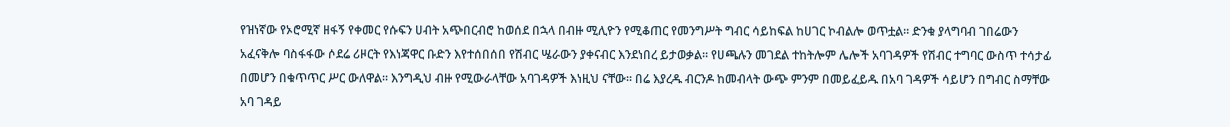የዝነኛው የኦሮሚኛ ዘፋኝ የቀመር የሱፍን ሀብት አጭበርብሮ ከወሰደ በኋላ በብዙ ሚሊዮን የሚቆጠር የመንግሥት ግብር ሳይከፍል ከሀገር ኮብልሎ ወጥቷል። ድንቁ ያላግባብ ገበሬውን አፈናቅሎ ባስፋፋው ሶደሬ ሪዞርት የእነጃዋር ቡድን እየተሰበሰበ የሽብር ሤራውን ያቀናብር እንደነበረ ይታወቃል። የሀጫሉን መገደል ተከትሎም ሌሎች አባገዳዎች የሽብር ተግባር ውስጥ ተሳታፊ በመሆን በቁጥጥር ሥር ውለዋል። እንግዲህ ብዙ የሚውራላቸው አባገዳዎች እነዚህ ናቸው። በሬ እያረዱ ብርንዶ ከመብላት ውጭ ምንም በመይፈይዱ በአባ ገዳዎች ሳይሆን በግብር ስማቸው አባ ገዳይ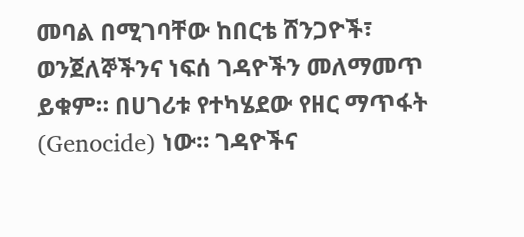መባል በሚገባቸው ከበርቴ ሸንጋዮች፣  ወንጀለኞችንና ነፍሰ ገዳዮችን መለማመጥ ይቁም። በሀገሪቱ የተካሄደው የዘር ማጥፋት (Genocide) ነው። ገዳዮችና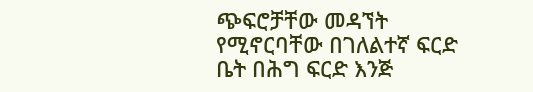ጭፍሮቻቸው መዳኘት የሚኖርባቸው በገለልተኛ ፍርድ ቤት በሕግ ፍርድ እንጅ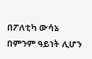በፖለቲካ ውሳኔ በምንም ዓይነት ሊሆን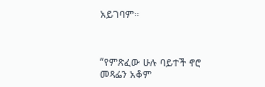አይገባም።



“የምጽፈው ሁሉ ባይተች ኖሮ መጻፌን አቆም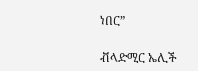ነበር”

ቭላድሚር ኤሊች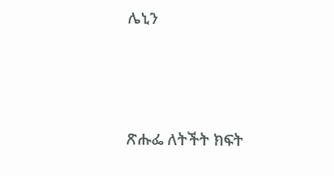ሌኒን



ጽሑፌ ለትችት ክፍት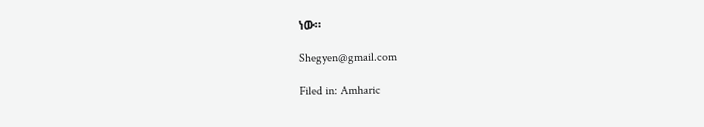ነው።

Shegyen@gmail.com

Filed in: Amharic